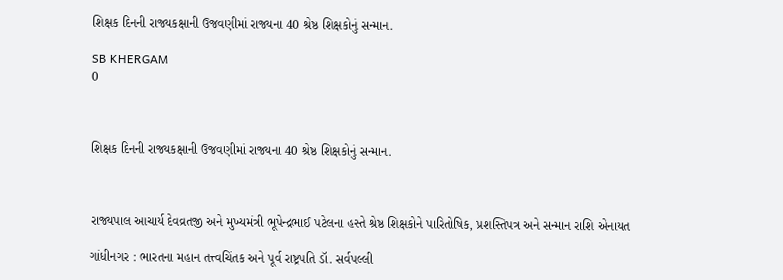શિક્ષક દિનની રાજ્યકક્ષાની ઉજવણીમાં રાજ્યના 40 શ્રેષ્ઠ શિક્ષકોનું સન્માન.

SB KHERGAM
0



શિક્ષક દિનની રાજ્યકક્ષાની ઉજવણીમાં રાજ્યના 40 શ્રેષ્ઠ શિક્ષકોનું સન્માન.



રાજ્યપાલ આચાર્ય દેવવ્રતજી અને મુખ્યમંત્રી ભૂપેન્દ્રભાઈ પટેલના હસ્તે શ્રેષ્ઠ શિક્ષકોને પારિતોષિક, પ્રશસ્તિપત્ર અને સન્માન રાશિ એનાયત

ગાંધીનગર : ભારતના મહાન તત્ત્વચિંતક અને પૂર્વ રાષ્ટ્રપતિ ડૉ. સર્વપલ્લી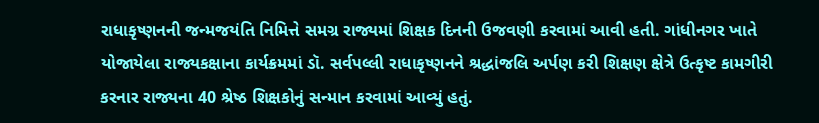રાધાકૃષ્ણનની જન્મજયંતિ નિમિત્તે સમગ્ર રાજ્યમાં શિક્ષક દિનની ઉજવણી કરવામાં આવી હતી. ગાંધીનગર ખાતે યોજાયેલા રાજ્યકક્ષાના કાર્યક્રમમાં ડૉ. સર્વપલ્લી રાધાકૃષ્ણનને શ્રદ્ધાંજલિ અર્પણ કરી શિક્ષણ ક્ષેત્રે ઉત્કૃષ્ટ કામગીરી કરનાર રાજ્યના 40 શ્રેષ્ઠ શિક્ષકોનું સન્માન કરવામાં આવ્યું હતું.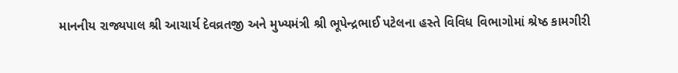માનનીય રાજ્યપાલ શ્રી આચાર્ય દેવવ્રતજી અને મુખ્યમંત્રી શ્રી ભૂપેન્દ્રભાઈ પટેલના હસ્તે વિવિધ વિભાગોમાં શ્રેષ્ઠ કામગીરી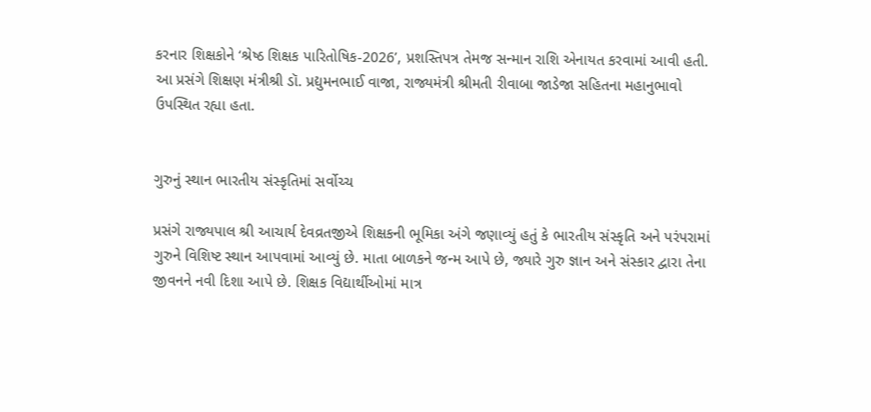કરનાર શિક્ષકોને ‘શ્રેષ્ઠ શિક્ષક પારિતોષિક-2026’, પ્રશસ્તિપત્ર તેમજ સન્માન રાશિ એનાયત કરવામાં આવી હતી. આ પ્રસંગે શિક્ષણ મંત્રીશ્રી ડૉ. પ્રદ્યુમનભાઈ વાજા, રાજ્યમંત્રી શ્રીમતી રીવાબા જાડેજા સહિતના મહાનુભાવો ઉપસ્થિત રહ્યા હતા.


ગુરુનું સ્થાન ભારતીય સંસ્કૃતિમાં સર્વોચ્ચ

પ્રસંગે રાજ્યપાલ શ્રી આચાર્ય દેવવ્રતજીએ શિક્ષકની ભૂમિકા અંગે જણાવ્યું હતું કે ભારતીય સંસ્કૃતિ અને પરંપરામાં ગુરુને વિશિષ્ટ સ્થાન આપવામાં આવ્યું છે. માતા બાળકને જન્મ આપે છે, જ્યારે ગુરુ જ્ઞાન અને સંસ્કાર દ્વારા તેના જીવનને નવી દિશા આપે છે. શિક્ષક વિદ્યાર્થીઓમાં માત્ર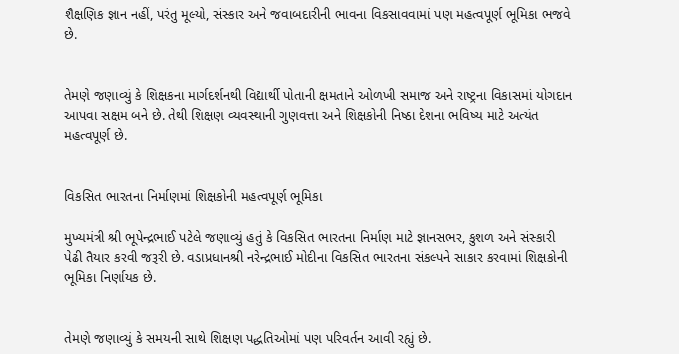શૈક્ષણિક જ્ઞાન નહીં, પરંતુ મૂલ્યો, સંસ્કાર અને જવાબદારીની ભાવના વિકસાવવામાં પણ મહત્વપૂર્ણ ભૂમિકા ભજવે છે.


તેમણે જણાવ્યું કે શિક્ષકના માર્ગદર્શનથી વિદ્યાર્થી પોતાની ક્ષમતાને ઓળખી સમાજ અને રાષ્ટ્રના વિકાસમાં યોગદાન આપવા સક્ષમ બને છે. તેથી શિક્ષણ વ્યવસ્થાની ગુણવત્તા અને શિક્ષકોની નિષ્ઠા દેશના ભવિષ્ય માટે અત્યંત મહત્વપૂર્ણ છે.


વિકસિત ભારતના નિર્માણમાં શિક્ષકોની મહત્વપૂર્ણ ભૂમિકા

મુખ્યમંત્રી શ્રી ભૂપેન્દ્રભાઈ પટેલે જણાવ્યું હતું કે વિકસિત ભારતના નિર્માણ માટે જ્ઞાનસભર, કુશળ અને સંસ્કારી પેઢી તૈયાર કરવી જરૂરી છે. વડાપ્રધાનશ્રી નરેન્દ્રભાઈ મોદીના વિકસિત ભારતના સંકલ્પને સાકાર કરવામાં શિક્ષકોની ભૂમિકા નિર્ણાયક છે.


તેમણે જણાવ્યું કે સમયની સાથે શિક્ષણ પદ્ધતિઓમાં પણ પરિવર્તન આવી રહ્યું છે.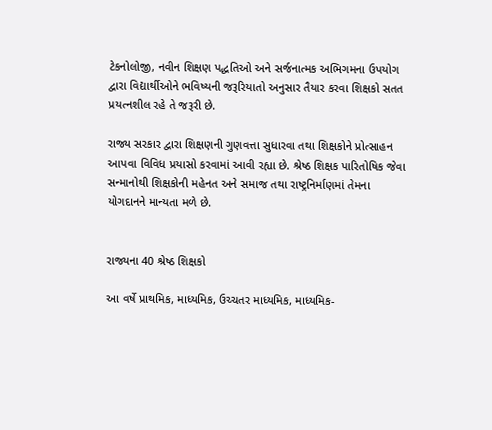ટેકનોલોજી, નવીન શિક્ષણ પદ્ધતિઓ અને સર્જનાત્મક અભિગમના ઉપયોગ દ્વારા વિદ્યાર્થીઓને ભવિષ્યની જરૂરિયાતો અનુસાર તૈયાર કરવા શિક્ષકો સતત પ્રયત્નશીલ રહે તે જરૂરી છે.

રાજ્ય સરકાર દ્વારા શિક્ષણની ગુણવત્તા સુધારવા તથા શિક્ષકોને પ્રોત્સાહન આપવા વિવિધ પ્રયાસો કરવામાં આવી રહ્યા છે. શ્રેષ્ઠ શિક્ષક પારિતોષિક જેવા સન્માનોથી શિક્ષકોની મહેનત અને સમાજ તથા રાષ્ટ્રનિર્માણમાં તેમના યોગદાનને માન્યતા મળે છે.


રાજ્યના 40 શ્રેષ્ઠ શિક્ષકો

આ વર્ષે પ્રાથમિક, માધ્યમિક, ઉચ્ચતર માધ્યમિક, માધ્યમિક-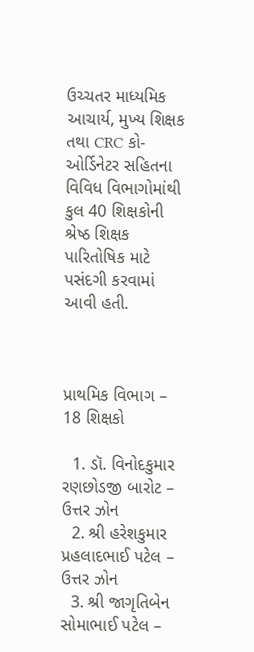ઉચ્ચતર માધ્યમિક આચાર્ય, મુખ્ય શિક્ષક તથા CRC કો-ઓર્ડિનેટર સહિતના વિવિધ વિભાગોમાંથી કુલ 40 શિક્ષકોની શ્રેષ્ઠ શિક્ષક પારિતોષિક માટે પસંદગી કરવામાં આવી હતી.



પ્રાથમિક વિભાગ – 18 શિક્ષકો

  1. ડૉ. વિનોદકુમાર રણછોડજી બારોટ – ઉત્તર ઝોન
  2. શ્રી હરેશકુમાર પ્રહલાદભાઈ પટેલ – ઉત્તર ઝોન
  3. શ્રી જાગૃતિબેન સોમાભાઈ પટેલ –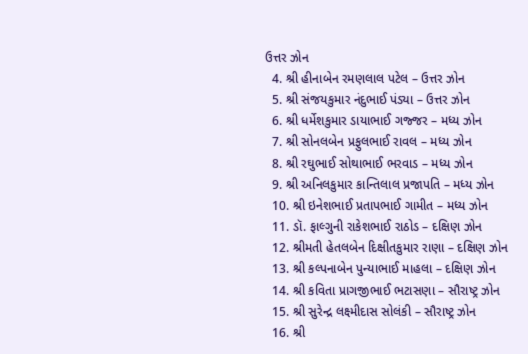ઉત્તર ઝોન
  4. શ્રી હીનાબેન રમણલાલ પટેલ – ઉત્તર ઝોન
  5. શ્રી સંજયકુમાર નંદુભાઈ પંડ્યા – ઉત્તર ઝોન
  6. શ્રી ધર્મેશકુમાર ડાયાભાઈ ગજ્જર – મધ્ય ઝોન
  7. શ્રી સોનલબેન પ્રફુલભાઈ રાવલ – મધ્ય ઝોન
  8. શ્રી રઘુભાઈ સોથાભાઈ ભરવાડ – મધ્ય ઝોન
  9. શ્રી અનિલકુમાર કાન્તિલાલ પ્રજાપતિ – મધ્ય ઝોન
  10. શ્રી ઇનેશભાઈ પ્રતાપભાઈ ગામીત – મધ્ય ઝોન
  11. ડૉ. ફાલ્ગુની રાકેશભાઈ રાઠોડ – દક્ષિણ ઝોન
  12. શ્રીમતી હેતલબેન દિક્ષીતકુમાર રાણા – દક્ષિણ ઝોન
  13. શ્રી કલ્પનાબેન પુન્યાભાઈ માહલા – દક્ષિણ ઝોન
  14. શ્રી કવિતા પ્રાગજીભાઈ ભટાસણા – સૌરાષ્ટ્ર ઝોન
  15. શ્રી સુરેન્દ્ર લક્ષ્મીદાસ સોલંકી – સૌરાષ્ટ્ર ઝોન
  16. શ્રી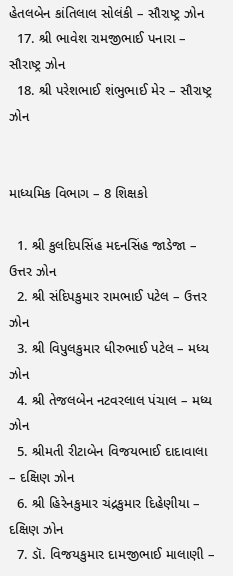હેતલબેન કાંતિલાલ સોલંકી – સૌરાષ્ટ્ર ઝોન
  17. શ્રી ભાવેશ રામજીભાઈ પનારા – સૌરાષ્ટ્ર ઝોન
  18. શ્રી પરેશભાઈ શંભુભાઈ મેર – સૌરાષ્ટ્ર ઝોન


માધ્યમિક વિભાગ – 8 શિક્ષકો

  1. શ્રી કુલદિપસિંહ મદનસિંહ જાડેજા – ઉત્તર ઝોન
  2. શ્રી સંદિપકુમાર રામભાઈ પટેલ – ઉત્તર ઝોન
  3. શ્રી વિપુલકુમાર ધીરુભાઈ પટેલ – મધ્ય ઝોન
  4. શ્રી તેજલબેન નટવરલાલ પંચાલ – મધ્ય ઝોન
  5. શ્રીમતી રીટાબેન વિજયભાઈ દાદાવાલા – દક્ષિણ ઝોન
  6. શ્રી હિરેનકુમાર ચંદ્રકુમાર દિહેણીયા – દક્ષિણ ઝોન
  7. ડૉ. વિજયકુમાર દામજીભાઈ માલાણી –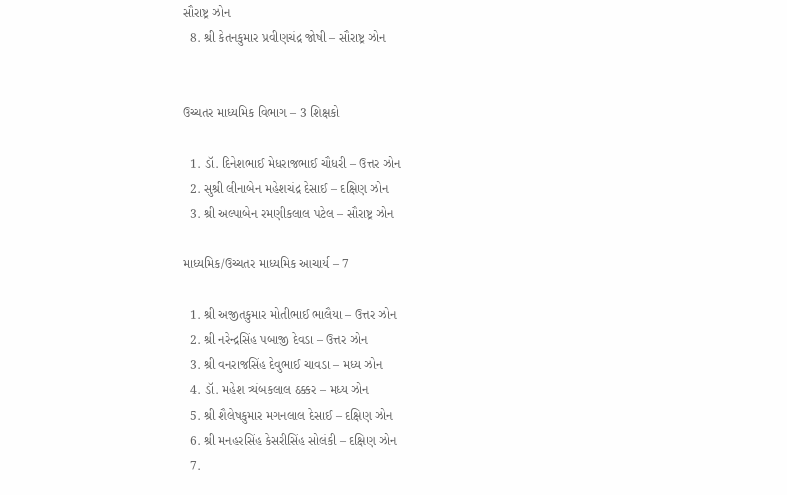સૌરાષ્ટ્ર ઝોન
  8. શ્રી કેતનકુમાર પ્રવીણચંદ્ર જોષી – સૌરાષ્ટ્ર ઝોન


ઉચ્ચતર માધ્યમિક વિભાગ – 3 શિક્ષકો

  1. ડૉ. દિનેશભાઈ મેધરાજભાઈ ચૌધરી – ઉત્તર ઝોન
  2. સુશ્રી લીનાબેન મહેશચંદ્ર દેસાઈ – દક્ષિણ ઝોન
  3. શ્રી અલ્પાબેન રમણીકલાલ પટેલ – સૌરાષ્ટ્ર ઝોન

માધ્યમિક/ઉચ્ચતર માધ્યમિક આચાર્ય – 7

  1. શ્રી અજીતકુમાર મોતીભાઈ ભાલૈયા – ઉત્તર ઝોન
  2. શ્રી નરેન્દ્રસિંહ પબાજી દેવડા – ઉત્તર ઝોન
  3. શ્રી વનરાજસિંહ દેવુભાઈ ચાવડા – મધ્ય ઝોન
  4. ડૉ. મહેશ ત્ર્યંબકલાલ ઠક્કર – મધ્ય ઝોન
  5. શ્રી શૈલેષકુમાર મગનલાલ દેસાઈ – દક્ષિણ ઝોન
  6. શ્રી મનહરસિંહ કેસરીસિંહ સોલંકી – દક્ષિણ ઝોન
  7.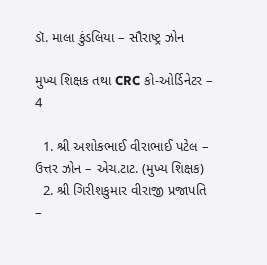ડૉ. માલા કુંડલિયા – સૌરાષ્ટ્ર ઝોન

મુખ્ય શિક્ષક તથા CRC કો-ઓર્ડિનેટર – 4

  1. શ્રી અશોકભાઈ વીરાભાઈ પટેલ – ઉત્તર ઝોન – એચ.ટાટ. (મુખ્ય શિક્ષક)
  2. શ્રી ગિરીશકુમાર વીરાજી પ્રજાપતિ –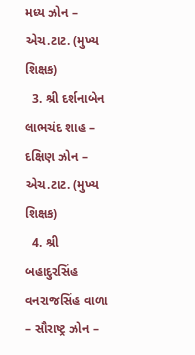મધ્ય ઝોન – એચ.ટાટ. (મુખ્ય શિક્ષક)
  3. શ્રી દર્શનાબેન લાભચંદ શાહ – દક્ષિણ ઝોન – એચ.ટાટ. (મુખ્ય શિક્ષક)
  4. શ્રી બહાદુરસિંહ વનરાજસિંહ વાળા – સૌરાષ્ટ્ર ઝોન –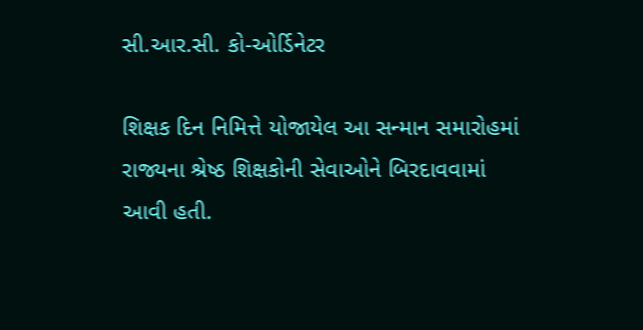સી.આર.સી. કો-ઓર્ડિનેટર

શિક્ષક દિન નિમિત્તે યોજાયેલ આ સન્માન સમારોહમાં રાજ્યના શ્રેષ્ઠ શિક્ષકોની સેવાઓને બિરદાવવામાં આવી હતી.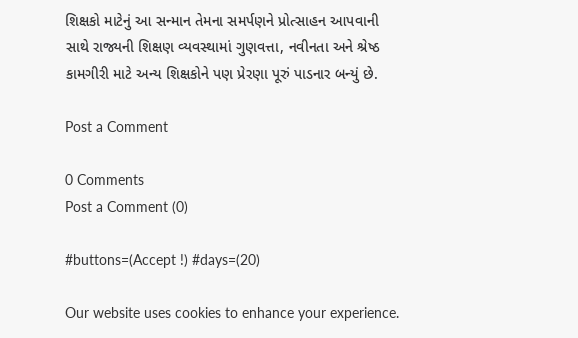શિક્ષકો માટેનું આ સન્માન તેમના સમર્પણને પ્રોત્સાહન આપવાની સાથે રાજ્યની શિક્ષણ વ્યવસ્થામાં ગુણવત્તા, નવીનતા અને શ્રેષ્ઠ કામગીરી માટે અન્ય શિક્ષકોને પણ પ્રેરણા પૂરું પાડનાર બન્યું છે.

Post a Comment

0 Comments
Post a Comment (0)

#buttons=(Accept !) #days=(20)

Our website uses cookies to enhance your experience.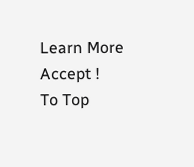Learn More
Accept !
To Top